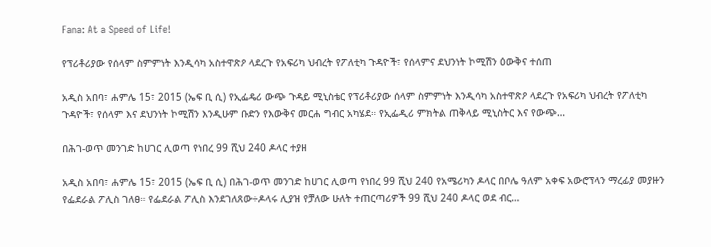Fana: At a Speed of Life!

የፕሪቶሪያው የሰላም ስምምነት እንዲሳካ አስተዋጽዖ ላደረጉ የአፍሪካ ህብረት የፖለቲካ ጉዳዮች፣ የሰላምና ደህንነት ኮሚሽን ዕውቅና ተሰጠ

አዲስ አበባ፣ ሐምሌ 15፣ 2015 (ኤፍ ቢ ሲ) የኢፌዴሪ ውጭ ጉዳይ ሚኒስቴር የፕሪቶሪያው ሰላም ስምምነት እንዲሳካ አስተዋጽዖ ላደረጉ የአፍሪካ ህብረት የፖለቲካ ጉዳዮች፣ የሰላም እና ደህንነት ኮሚሽን እንዲሁም ቡድን የእውቅና መርሐ ግብር አካሄደ። የኢፌዲሪ ምክትል ጠቅላይ ሚኒስትር እና የውጭ…

በሕገ-ወጥ መንገድ ከሀገር ሊወጣ የነበረ 99 ሺህ 240 ዶላር ተያዘ

አዲስ አበባ፣ ሐምሌ 15፣ 2015 (ኤፍ ቢ ሲ) በሕገ-ወጥ መንገድ ከሀገር ሊወጣ የነበረ 99 ሺህ 240 የአሜሪካን ዶላር በቦሌ ዓለም አቀፍ አውሮፕላን ማረፊያ መያዙን የፌደራል ፖሊስ ገለፀ። የፌደራል ፖሊስ እንደገለጸው÷ዶላሩ ሊያዝ የቻለው ሁለት ተጠርጣሪዎች 99 ሺህ 240 ዶላር ወደ ብር…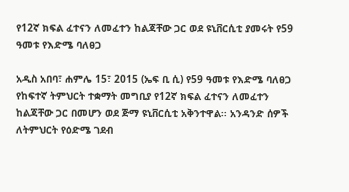የ12ኛ ክፍል ፈተናን ለመፈተን ከልጃቸው ጋር ወደ ዩኒቨርሲቲ ያመሩት የ59 ዓመቱ የእድሜ ባለፀጋ

አዲስ አበባ፣ ሐምሌ 15፣ 2015 (ኤፍ ቢ ሲ) የ59 ዓመቱ የእድሜ ባለፀጋ የከፍተኛ ትምህርት ተቋማት መግቢያ የ12ኛ ክፍል ፈተናን ለመፈተን ከልጃቸው ጋር በመሆን ወደ ጅማ ዩኒቨርሲቲ አቅንተዋል፡፡ አንዳንድ ሰዎች ለትምህርት የዕድሜ ገደብ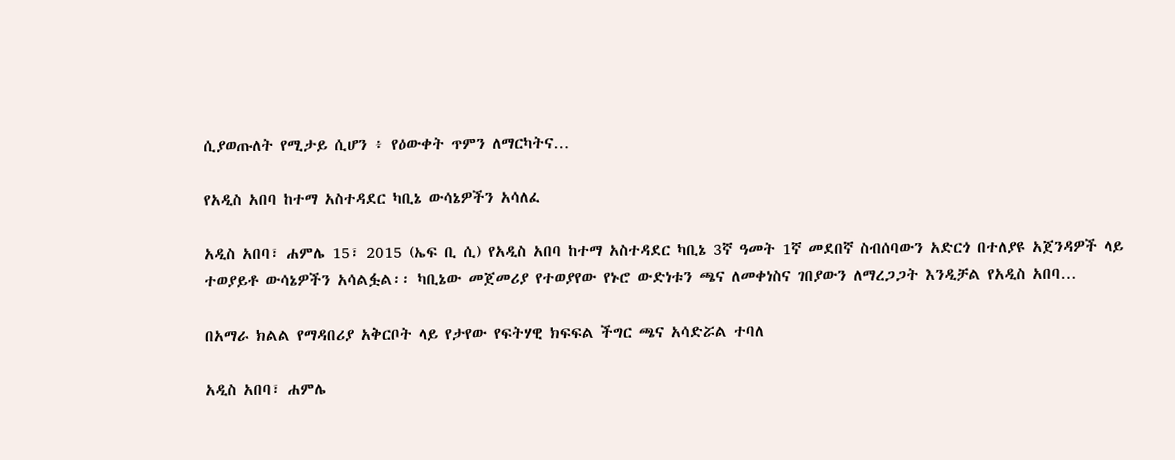ሲያወጡለት የሚታይ ሲሆን ፥ የዕውቀት ጥምን ለማርካትና…

የአዲስ አበባ ከተማ አስተዳደር ካቢኔ ውሳኔዎችን አሳለፈ

አዲስ አበባ፣ ሐምሌ 15፣ 2015 (ኤፍ ቢ ሲ) የአዲስ አበባ ከተማ አስተዳደር ካቢኔ 3ኛ ዓመት 1ኛ መደበኛ ስብሰባውን አድርጎ በተለያዩ አጀንዳዎች ላይ ተወያይቶ ውሳኔዎችን አሳልፏል፡፡ ካቢኔው መጀመሪያ የተወያየው የኑሮ ውድነቱን ጫና ለመቀነስና ገበያውን ለማረጋጋት እንዲቻል የአዲስ አበባ…

በአማራ ክልል የማዳበሪያ አቅርቦት ላይ የታየው የፍትሃዊ ክፍፍል ችግር ጫና አሳድሯል ተባለ

አዲስ አበባ፣ ሐምሌ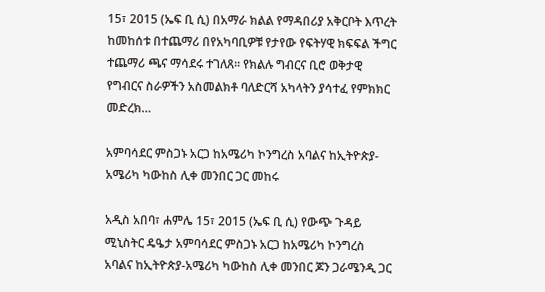15፣ 2015 (ኤፍ ቢ ሲ) በአማራ ክልል የማዳበሪያ አቅርቦት እጥረት ከመከሰቱ በተጨማሪ በየአካባቢዎቹ የታየው የፍትሃዊ ክፍፍል ችግር ተጨማሪ ጫና ማሳደሩ ተገለጸ፡፡ የክልሉ ግብርና ቢሮ ወቅታዊ የግብርና ስራዎችን አስመልክቶ ባለድርሻ አካላትን ያሳተፈ የምክክር መድረክ…

አምባሳደር ምስጋኑ አርጋ ከአሜሪካ ኮንግረስ አባልና ከኢትዮጵያ-አሜሪካ ካውከስ ሊቀ መንበር ጋር መከሩ

አዲስ አበባ፣ ሐምሌ 15፣ 2015 (ኤፍ ቢ ሲ) የውጭ ጉዳይ ሚኒስትር ዴዔታ አምባሳደር ምስጋኑ አርጋ ከአሜሪካ ኮንግረስ አባልና ከኢትዮጵያ-አሜሪካ ካውከስ ሊቀ መንበር ጆን ጋራሜንዲ ጋር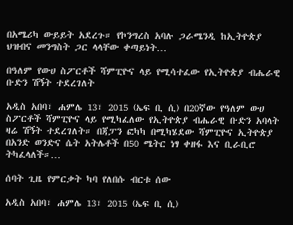በአሜሪካ ውይይት አደረጉ። የኮንግረስ አባሉ ጋራሜንዲ ከኢትዮጵያ ህዝብና መንግስት ጋር ላላቸው ቀጣይነት…

በዓለም የውሀ ስፖርቶች ሻምፒዮና ላይ የሚሳተፈው የኢትዮጵያ ብሔራዊ ቡድን ሽኝት ተደረገለት

አዲስ አበባ፣ ሐምሌ 13፣ 2015 (ኤፍ ቢ ሲ) በ20ኛው የዓለም ውሀ ስፖርቶች ሻምፒዮና ላይ የሚካፈለው የኢትዮጵያ ብሔራዊ ቡድን አባላት ዛሬ ሽኝት ተደረገለት። በጃፓን ፎካካ በሚካሄደው ሻምፒዮና ኢትዮጵያ በአንድ ወንድና ሴት አትሌቶች በ50 ሜትር ነፃ ቀዘፋ እና ቢራቢሮ ትካፈላለች።…

ሰባት ጊዜ የምርቃት ካባ የለበሱ ብርቱ ሰው

አዲስ አበባ፣ ሐምሌ 13፣ 2015 (ኤፍ ቢ ሲ)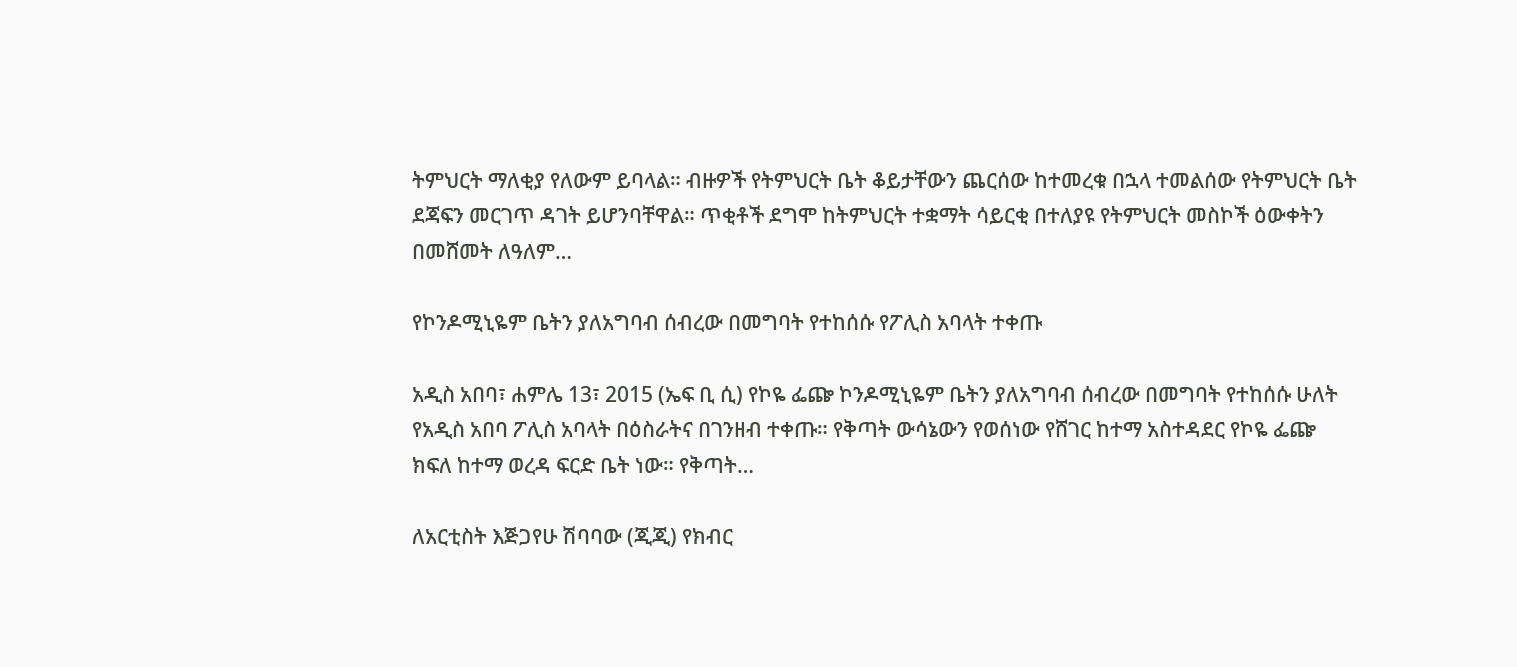ትምህርት ማለቂያ የለውም ይባላል። ብዙዎች የትምህርት ቤት ቆይታቸውን ጨርሰው ከተመረቁ በኋላ ተመልሰው የትምህርት ቤት ደጃፍን መርገጥ ዳገት ይሆንባቸዋል። ጥቂቶች ደግሞ ከትምህርት ተቋማት ሳይርቂ በተለያዩ የትምህርት መስኮች ዕውቀትን በመሸመት ለዓለም…

የኮንዶሚኒዬም ቤትን ያለአግባብ ሰብረው በመግባት የተከሰሱ የፖሊስ አባላት ተቀጡ

አዲስ አበባ፣ ሐምሌ 13፣ 2015 (ኤፍ ቢ ሲ) የኮዬ ፌጬ ኮንዶሚኒዬም ቤትን ያለአግባብ ሰብረው በመግባት የተከሰሱ ሁለት የአዲስ አበባ ፖሊስ አባላት በዕስራትና በገንዘብ ተቀጡ። የቅጣት ውሳኔውን የወሰነው የሸገር ከተማ አስተዳደር የኮዬ ፌጬ ክፍለ ከተማ ወረዳ ፍርድ ቤት ነው። የቅጣት…

ለአርቲስት እጅጋየሁ ሽባባው (ጂጂ) የክብር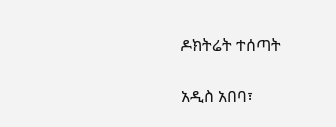ዶክትሬት ተሰጣት

አዲስ አበባ፣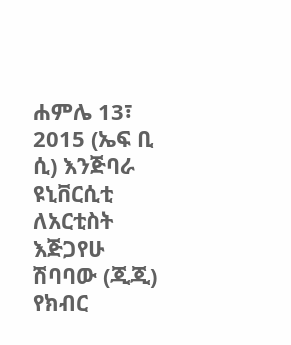ሐምሌ 13፣ 2015 (ኤፍ ቢ ሲ) እንጅባራ ዩኒቨርሲቲ ለአርቲስት እጅጋየሁ ሽባባው (ጂጂ) የክብር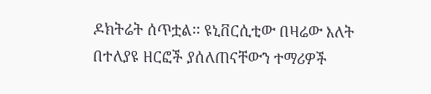ዶክትሬት ሰጥቷል፡፡ ዩኒቨርሲቲው በዛሬው እለት በተለያዩ ዘርፎች ያሰለጠናቸውን ተማሪዎች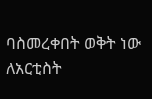ባስመረቀበት ወቅት ነው ለአርቲስት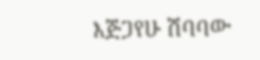እጅጋየሁ ሽባባው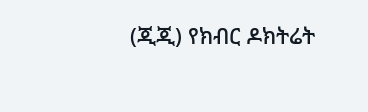(ጂጂ) የክብር ዶክትሬት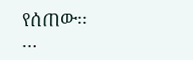የሰጠው፡፡…